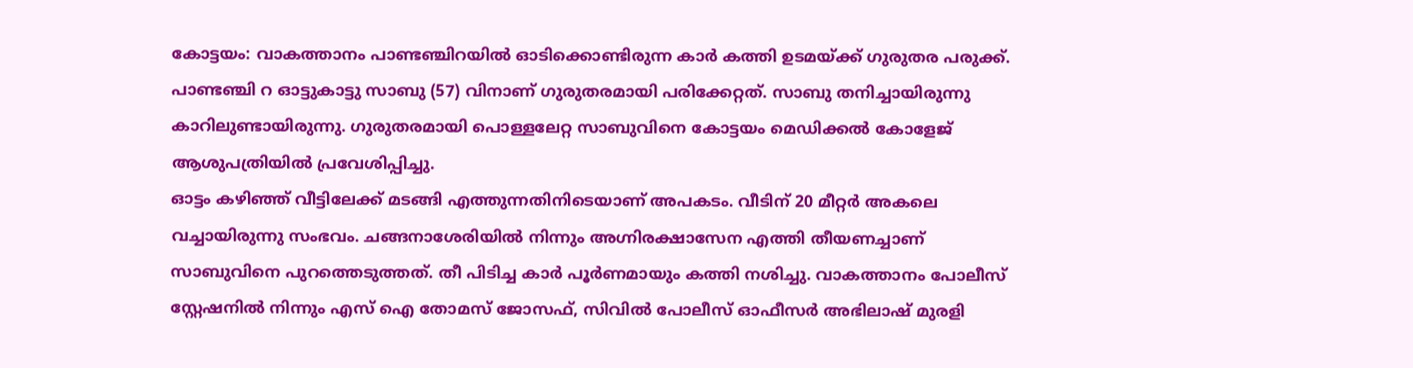കോട്ടയം: വാകത്താനം പാണ്ടഞ്ചിറയിൽ ഓടിക്കൊണ്ടിരുന്ന കാർ കത്തി ഉടമയ്ക്ക് ഗുരുതര പരുക്ക്. പാണ്ടഞ്ചി റ ഓട്ടുകാട്ടു സാബു (57) വിനാണ് ഗുരുതരമായി പരിക്കേറ്റത്. സാബു തനിച്ചായിരുന്നു കാറിലുണ്ടായിരുന്നു. ഗുരുതരമായി പൊള്ളലേറ്റ സാബുവിനെ കോട്ടയം മെഡിക്കൽ കോളേജ് ആശുപത്രിയിൽ പ്രവേശിപ്പിച്ചു.
ഓട്ടം കഴിഞ്ഞ് വീട്ടിലേക്ക് മടങ്ങി എത്തുന്നതിനിടെയാണ് അപകടം. വീടിന് 20 മീറ്റർ അകലെ വച്ചായിരുന്നു സംഭവം. ചങ്ങനാശേരിയിൽ നിന്നും അഗ്നിരക്ഷാസേന എത്തി തീയണച്ചാണ് സാബുവിനെ പുറത്തെടുത്തത്. തീ പിടിച്ച കാർ പൂർണമായും കത്തി നശിച്ചു. വാകത്താനം പോലീസ് സ്റ്റേഷനിൽ നിന്നും എസ് ഐ തോമസ് ജോസഫ്, സിവിൽ പോലീസ് ഓഫീസർ അഭിലാഷ് മുരളി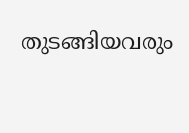തുടങ്ങിയവരും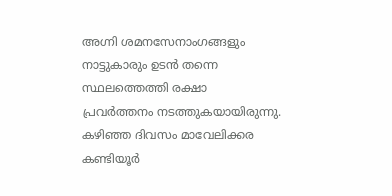അഗ്നി ശമനസേനാംഗങ്ങളും നാട്ടുകാരും ഉടൻ തന്നെ സ്ഥലത്തെത്തി രക്ഷാ പ്രവർത്തനം നടത്തുകയായിരുന്നു.
കഴിഞ്ഞ ദിവസം മാവേലിക്കര കണ്ടിയൂർ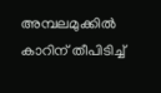അമ്പലമുക്കിൽ കാറിന് തീപിടിച്ച്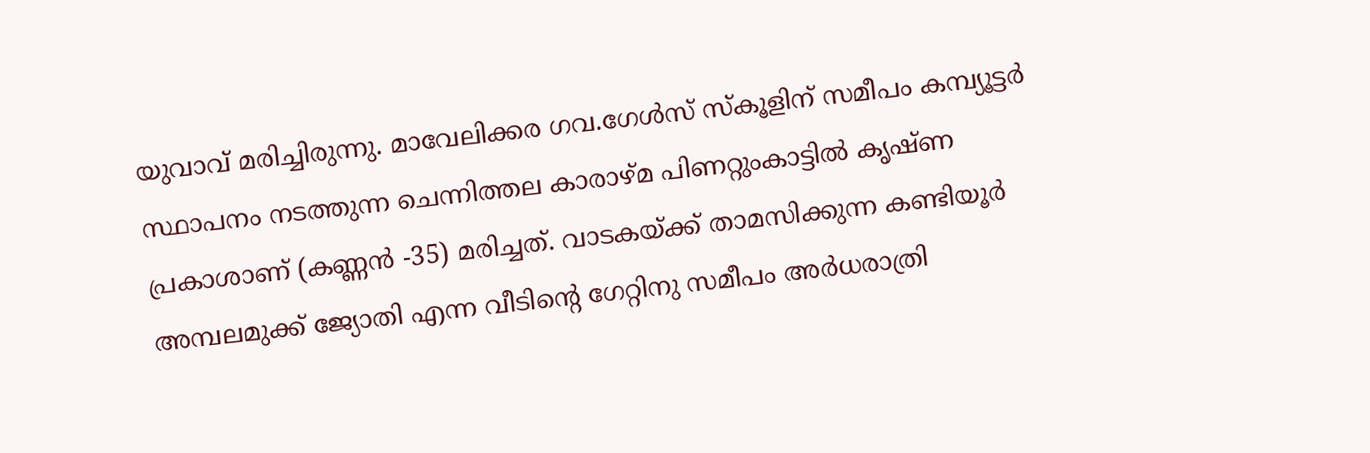യുവാവ് മരിച്ചിരുന്നു. മാവേലിക്കര ഗവ.ഗേൾസ് സ്കൂളിന് സമീപം കമ്പ്യൂട്ടർ സ്ഥാപനം നടത്തുന്ന ചെന്നിത്തല കാരാഴ്മ പിണറ്റുംകാട്ടിൽ കൃഷ്ണ പ്രകാശാണ് (കണ്ണൻ -35) മരിച്ചത്. വാടകയ്ക്ക് താമസിക്കുന്ന കണ്ടിയൂർ അമ്പലമുക്ക് ജ്യോതി എന്ന വീടിന്റെ ഗേറ്റിനു സമീപം അർധരാത്രി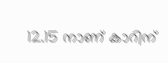12.15 നാണ് കാറിന്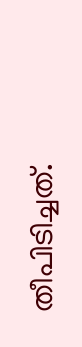തീപിടിച്ചത്.